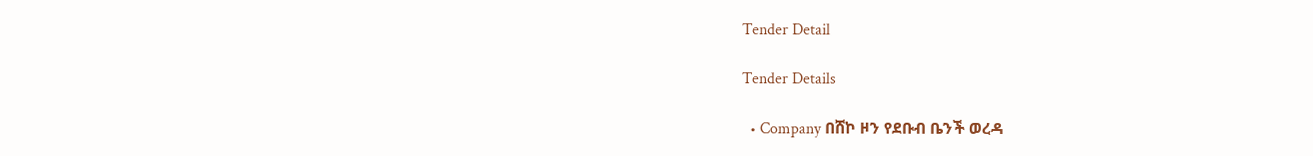Tender Detail

Tender Details

  • Company በሸኮ ዞን የደቡብ ቤንች ወረዳ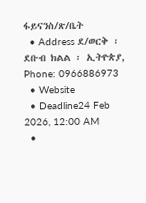ፋይናንስ/ጽ/ቤት
  • Address ደ/ወርቅ ፡ ደቡብ ክልል ፡ ኢትዮጵያ, Phone: 0966886973
  • Website
  • Deadline24 Feb 2026, 12:00 AM
  •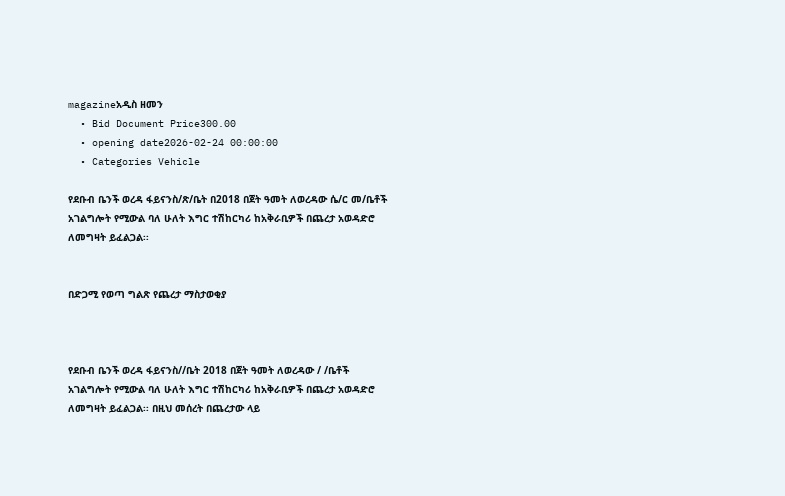magazineአዲስ ዘመን
  • Bid Document Price300.00
  • opening date2026-02-24 00:00:00
  • Categories Vehicle

የደቡብ ቤንች ወረዳ ፋይናንስ/ጽ/ቤት በ2018 በጀት ዓመት ለወረዳው ሴ/ር መ/ቤቶች አገልግሎት የሚውል ባለ ሁለት እግር ተሽከርካሪ ከአቅራቢዎች በጨረታ አወዳድሮ ለመግዛት ይፈልጋል፡፡


በድጋሚ የወጣ ግልጽ የጨረታ ማስታወቂያ



የደቡብ ቤንች ወረዳ ፋይናንስ//ቤት 2018 በጀት ዓመት ለወረዳው / /ቤቶች አገልግሎት የሚውል ባለ ሁለት እግር ተሽከርካሪ ከአቅራቢዎች በጨረታ አወዳድሮ ለመግዛት ይፈልጋል፡፡ በዚህ መሰረት በጨረታው ላይ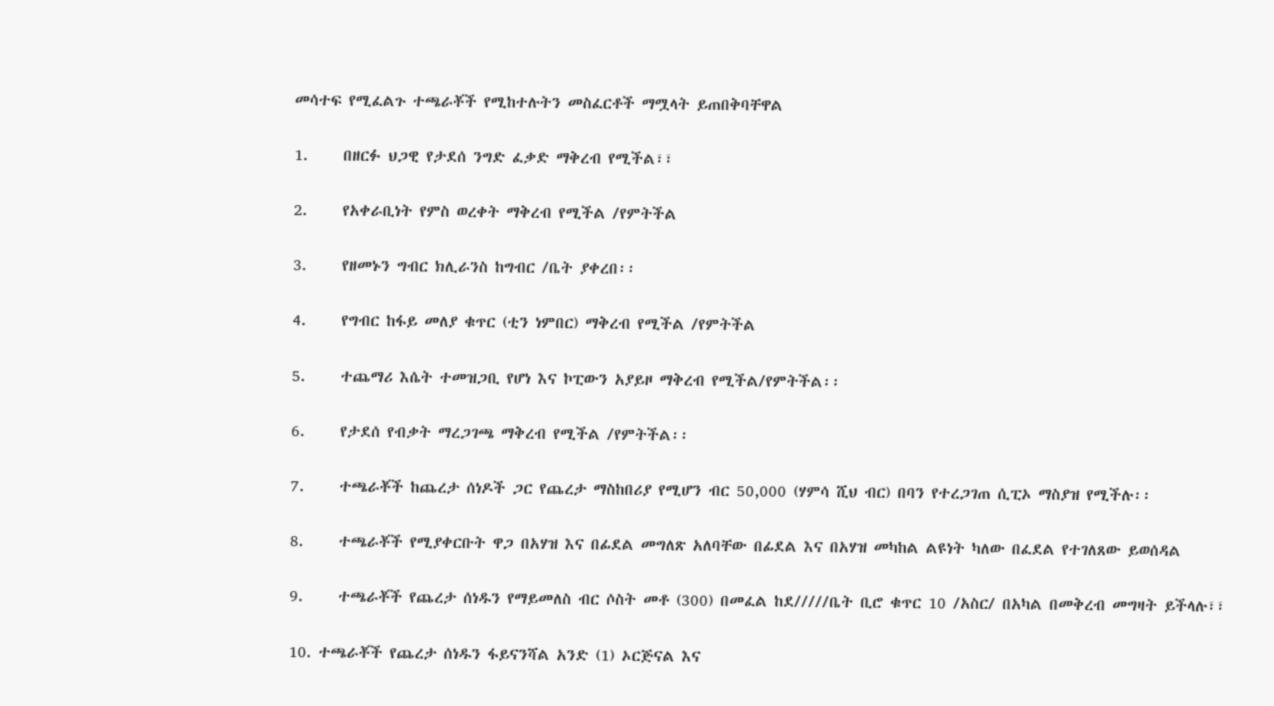መሳተፍ የሚፈልጉ ተጫራቾች የሚከተሉትን መስፈርቶች ማሟላት ይጠበቅባቸዋል

1.     በዘርፉ ህጋዊ የታደሰ ንግድ ፈቃድ ማቅረብ የሚችል፣፣

2.     የአቀራቢነት የምስ ወረቀት ማቅረብ የሚችል /የምትችል

3.     የዘመኑን ግብር ክሊራንስ ከግብር /ቤት ያቀረበ፡፡

4.     የግብር ከፋይ መለያ ቁጥር (ቲን ነምበር) ማቅረብ የሚችል /የምትችል

5.     ተጨማሪ እሴት ተመዝጋቢ የሆነ እና ኮፒውን አያይዞ ማቅረብ የሚችል/የምትችል፡፡

6.     የታደሰ የብቃት ማረጋገጫ ማቅረብ የሚችል /የምትችል፡፡

7.     ተጫራቾች ከጨረታ ሰነዶች ጋር የጨረታ ማስከበሪያ የሚሆን ብር 50,000 (ሃምሳ ሺህ ብር) በባን የተረጋገጠ ሲፒኦ ማስያዝ የሚችሉ፡፡

8.     ተጫራቾች የሚያቀርቡት ዋጋ በአሃዝ እና በፊደል መግለጽ አለባቸው በፊደል እና በአሃዝ መካከል ልዩነት ካለው በፈደል የተገለጸው ይወሰዳል

9.     ተጫራቾች የጨረታ ሰነዱን የማይመለስ ብር ሶስት መቶ (300) በመፈል ከደ/////ቤት ቢሮ ቁጥር 10 /አስር/ በአካል በመቅረብ መግዛት ይችላሉ፣፣

10. ተጫራቾች የጨረታ ሰነዱን ፋይናንሻል አንድ (1) ኦርጅናል እና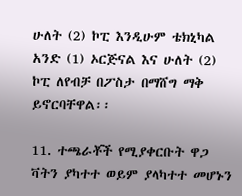ሁለት (2) ኮፒ እንዲሁም ቴክኒካል አንድ (1) ኦርጅናል እና ሁለት (2) ኮፒ ለየብቻ በፖስታ በማሸግ ማቅ ይኖርባቸዋል፡፡

11. ተጫራቾች የሚያቀርቡት ዋጋ ቫትን ያካተተ ወይም ያላካተተ መሆኑን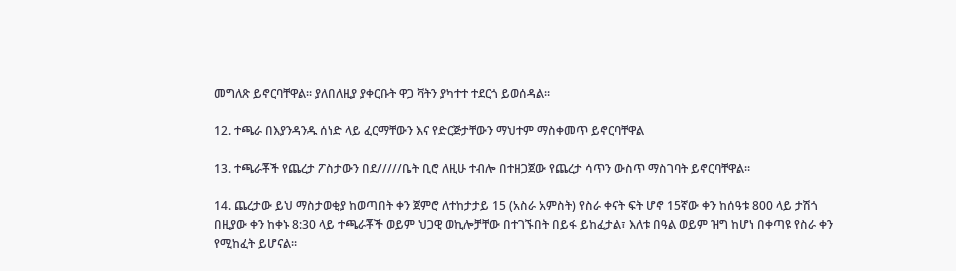መግለጽ ይኖርባቸዋል፡፡ ያለበለዚያ ያቀርቡት ዋጋ ቫትን ያካተተ ተደርጎ ይወሰዳል፡፡

12. ተጫራ በእያንዳንዱ ሰነድ ላይ ፈርማቸውን እና የድርጅታቸውን ማህተም ማስቀመጥ ይኖርባቸዋል

13. ተጫራቾች የጨረታ ፖስታውን በደ/////ቤት ቢሮ ለዚሁ ተብሎ በተዘጋጀው የጨረታ ሳጥን ውስጥ ማስገባት ይኖርባቸዋል፡፡

14. ጨረታው ይህ ማስታወቂያ ከወጣበት ቀን ጀምሮ ለተከታታይ 15 (አስራ አምስት) የስራ ቀናት ፍት ሆኖ 15ኛው ቀን ከሰዓቱ 800 ላይ ታሽጎ በዚያው ቀን ከቀኑ 8:30 ላይ ተጫራቾች ወይም ህጋዊ ወኪሎቻቸው በተገኙበት በይፋ ይከፈታል፣ እለቱ በዓል ወይም ዝግ ከሆነ በቀጣዩ የስራ ቀን የሚከፈት ይሆናል፡፡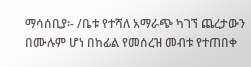ማሳሰቢያ፡- /ቤቱ የተሻለ አማራጭ ካገኘ ጨረታውን በሙሉም ሆነ በከፊል የመሰረዝ መብቱ የተጠበቀ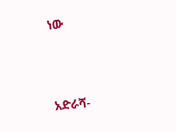ነው



አድራሻ-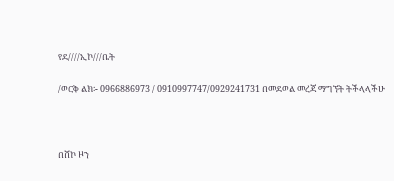የደ////ኢኮ///ቤት

/ወርቅ ልክ፡- 0966886973 / 0910997747/0929241731 በመደወል መረጃ ማግኘት ትችላላችሁ



በሸኮ ዞን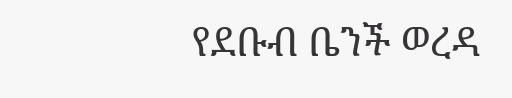የደቡብ ቤንች ወረዳ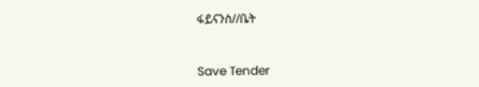ፋይናንስ//ቤት



Save Tender